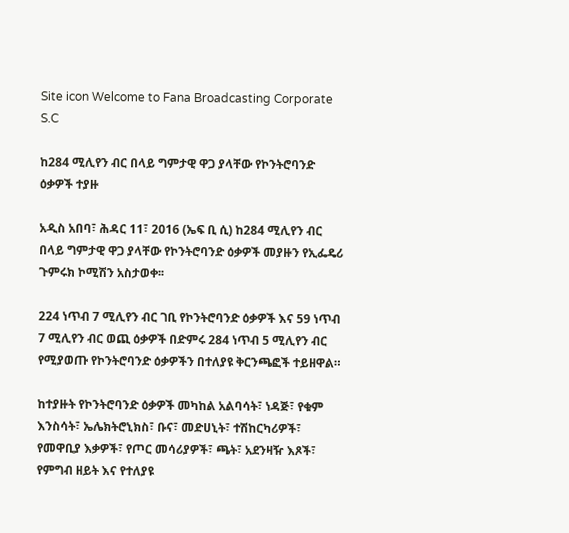Site icon Welcome to Fana Broadcasting Corporate S.C

ከ284 ሚሊየን ብር በላይ ግምታዊ ዋጋ ያላቸው የኮንትሮባንድ ዕቃዎች ተያዙ

አዲስ አበባ፣ ሕዳር 11፣ 2016 (ኤፍ ቢ ሲ) ከ284 ሚሊየን ብር በላይ ግምታዊ ዋጋ ያላቸው የኮንትሮባንድ ዕቃዎች መያዙን የኢፌዴሪ ጉምሩክ ኮሚሽን አስታወቀ፡፡

224 ነጥብ 7 ሚሊየን ብር ገቢ የኮንትሮባንድ ዕቃዎች እና 59 ነጥብ 7 ሚሊየን ብር ወጪ ዕቃዎች በድምሩ 284 ነጥብ 5 ሚሊየን ብር የሚያወጡ የኮንትሮባንድ ዕቃዎችን በተለያዩ ቅርንጫፎች ተይዘዋል።

ከተያዙት የኮንትሮባንድ ዕቃዎች መካከል አልባሳት፣ ነዳጅ፣ የቁም እንስሳት፣ ኤሌክትሮኒክስ፣ ቡና፣ መድሀኒት፣ ተሽከርካሪዎች፣ የመዋቢያ እቃዎች፣ የጦር መሳሪያዎች፣ ጫት፣ አደንዛዥ እጾች፣ የምግብ ዘይት እና የተለያዩ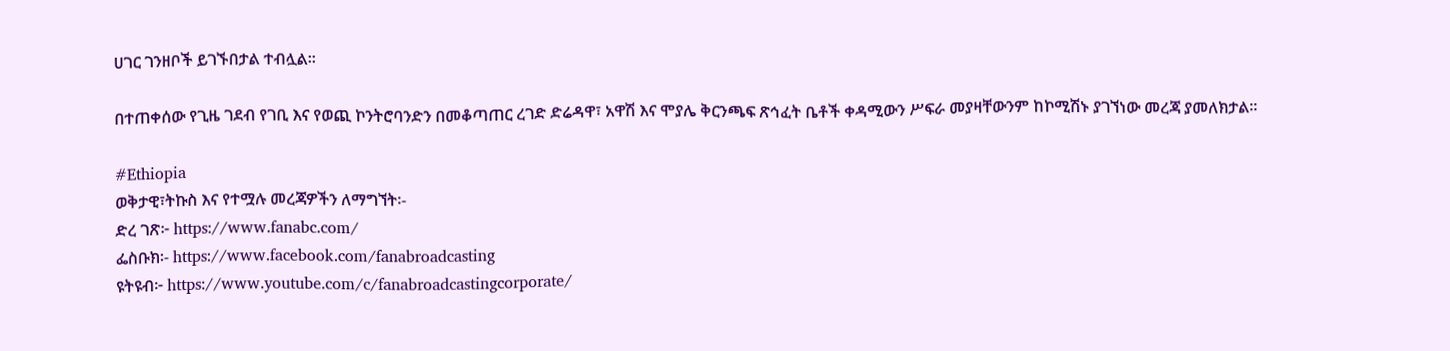ሀገር ገንዘቦች ይገኙበታል ተብሏል፡፡

በተጠቀሰው የጊዜ ገደብ የገቢ እና የወጪ ኮንትሮባንድን በመቆጣጠር ረገድ ድሬዳዋ፣ አዋሽ እና ሞያሌ ቅርንጫፍ ጽኅፈት ቤቶች ቀዳሚውን ሥፍራ መያዛቸውንም ከኮሚሽኑ ያገኘነው መረጃ ያመለክታል፡፡

#Ethiopia
ወቅታዊ፣ትኩስ እና የተሟሉ መረጃዎችን ለማግኘት፡-
ድረ ገጽ፦ https://www.fanabc.com/
ፌስቡክ፡- https://www.facebook.com/fanabroadcasting
ዩትዩብ፦ https://www.youtube.com/c/fanabroadcastingcorporate/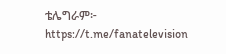ቴሌግራም፦ https://t.me/fanatelevision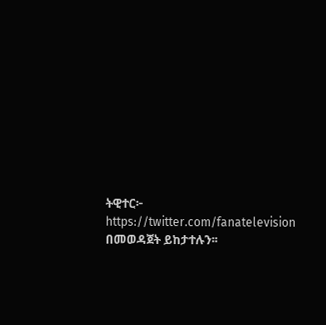ትዊተር፦ https://twitter.com/fanatelevision በመወዳጀት ይከታተሉን፡፡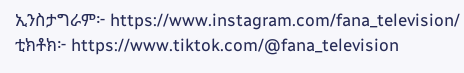ኢንስታግራም፦ https://www.instagram.com/fana_television/
ቲክቶክ፦ https://www.tiktok.com/@fana_television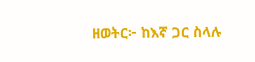ዘወትር፦ ከእኛ ጋር ስላሉ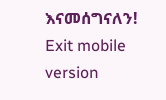እናመሰግናለን!
Exit mobile version